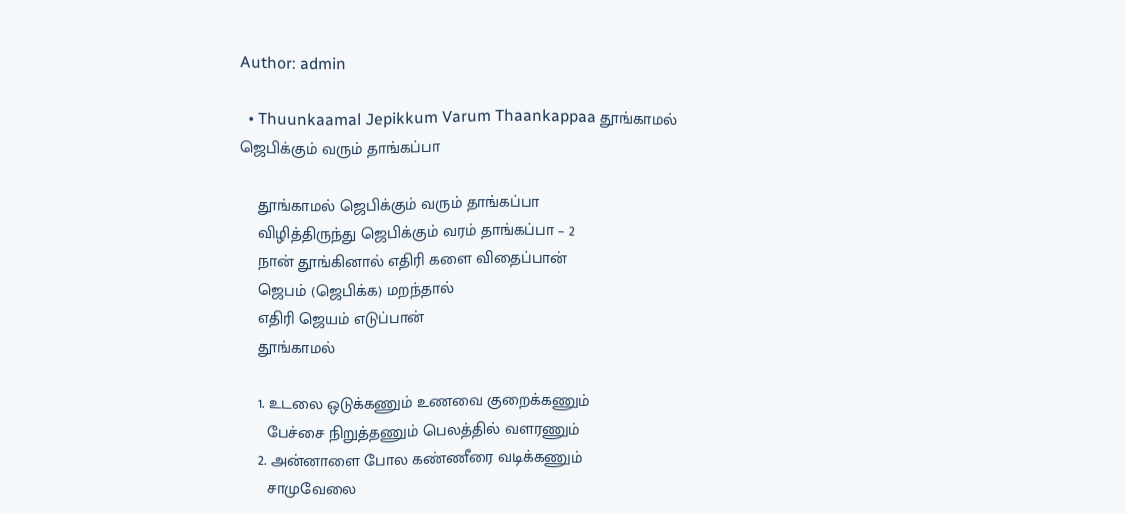Author: admin

  • Thuunkaamal Jepikkum Varum Thaankappaa தூங்காமல் ஜெபிக்கும் வரும் தாங்கப்பா

    தூங்காமல் ஜெபிக்கும் வரும் தாங்கப்பா
    விழித்திருந்து ஜெபிக்கும் வரம் தாங்கப்பா – 2
    நான் தூங்கினால் எதிரி களை விதைப்பான்
    ஜெபம் (ஜெபிக்க) மறந்தால்
    எதிரி ஜெயம் எடுப்பான்
    தூங்காமல்

    1. உடலை ஒடுக்கணும் உணவை குறைக்கணும்
      பேச்சை நிறுத்தணும் பெலத்தில் வளரணும்
    2. அன்னாளை போல கண்ணீரை வடிக்கணும்
      சாமுவேலை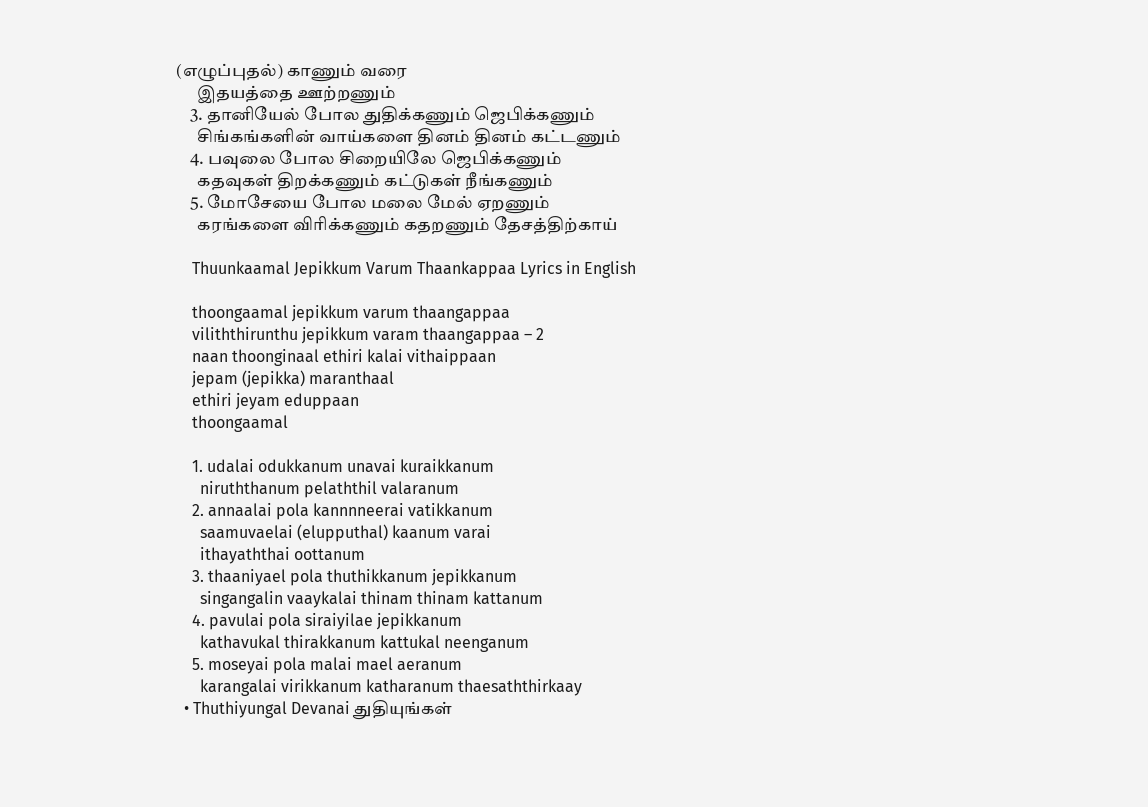(எழுப்புதல்) காணும் வரை
      இதயத்தை ஊற்றணும்
    3. தானியேல் போல துதிக்கணும் ஜெபிக்கணும்
      சிங்கங்களின் வாய்களை தினம் தினம் கட்டணும்
    4. பவுலை போல சிறையிலே ஜெபிக்கணும்
      கதவுகள் திறக்கணும் கட்டுகள் நீங்கணும்
    5. மோசேயை போல மலை மேல் ஏறணும்
      கரங்களை விரிக்கணும் கதறணும் தேசத்திற்காய்

    Thuunkaamal Jepikkum Varum Thaankappaa Lyrics in English

    thoongaamal jepikkum varum thaangappaa
    viliththirunthu jepikkum varam thaangappaa – 2
    naan thoonginaal ethiri kalai vithaippaan
    jepam (jepikka) maranthaal
    ethiri jeyam eduppaan
    thoongaamal

    1. udalai odukkanum unavai kuraikkanum
      niruththanum pelaththil valaranum
    2. annaalai pola kannnneerai vatikkanum
      saamuvaelai (elupputhal) kaanum varai
      ithayaththai oottanum
    3. thaaniyael pola thuthikkanum jepikkanum
      singangalin vaaykalai thinam thinam kattanum
    4. pavulai pola siraiyilae jepikkanum
      kathavukal thirakkanum kattukal neenganum
    5. moseyai pola malai mael aeranum
      karangalai virikkanum katharanum thaesaththirkaay
  • Thuthiyungal Devanai துதியுங்கள்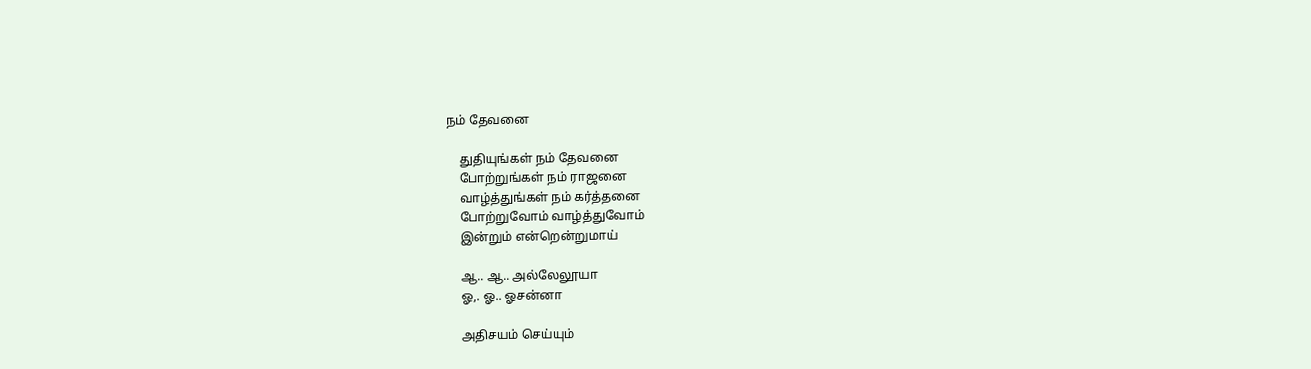நம் தேவனை

    துதியுங்கள் நம் தேவனை
    போற்றுங்கள் நம் ராஜனை
    வாழ்த்துங்கள் நம் கர்த்தனை
    போற்றுவோம் வாழ்த்துவோம்
    இன்றும் என்றென்றுமாய்

    ஆ.. ஆ.. அல்லேலூயா
    ஓ,. ஓ.. ஓசன்னா

    அதிசயம் செய்யும்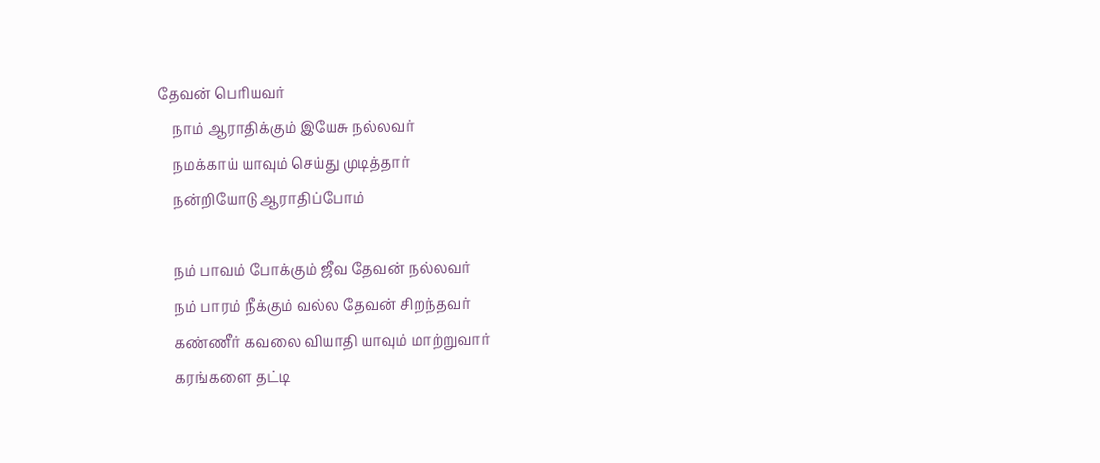தேவன் பெரியவர்
    நாம் ஆராதிக்கும் இயேசு நல்லவர்
    நமக்காய் யாவும் செய்து முடித்தார்
    நன்றியோடு ஆராதிப்போம்

    நம் பாவம் போக்கும் ஜீவ தேவன் நல்லவர்
    நம் பாரம் நீக்கும் வல்ல தேவன் சிறந்தவர்
    கண்ணீர் கவலை வியாதி யாவும் மாற்றுவார்
    கரங்களை தட்டி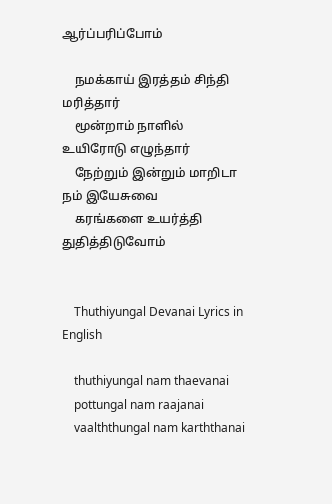ஆர்ப்பரிப்போம்

    நமக்காய் இரத்தம் சிந்தி மரித்தார்
    மூன்றாம் நாளில் உயிரோடு எழுந்தார்
    நேற்றும் இன்றும் மாறிடா நம் இயேசுவை
    கரங்களை உயர்த்தி துதித்திடுவோம்


    Thuthiyungal Devanai Lyrics in English

    thuthiyungal nam thaevanai
    pottungal nam raajanai
    vaalththungal nam karththanai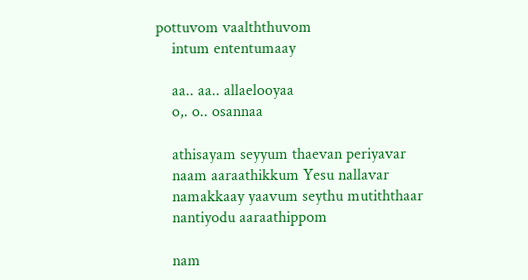pottuvom vaalththuvom
    intum ententumaay

    aa.. aa.. allaelooyaa
    o,. o.. osannaa

    athisayam seyyum thaevan periyavar
    naam aaraathikkum Yesu nallavar
    namakkaay yaavum seythu mutiththaar
    nantiyodu aaraathippom

    nam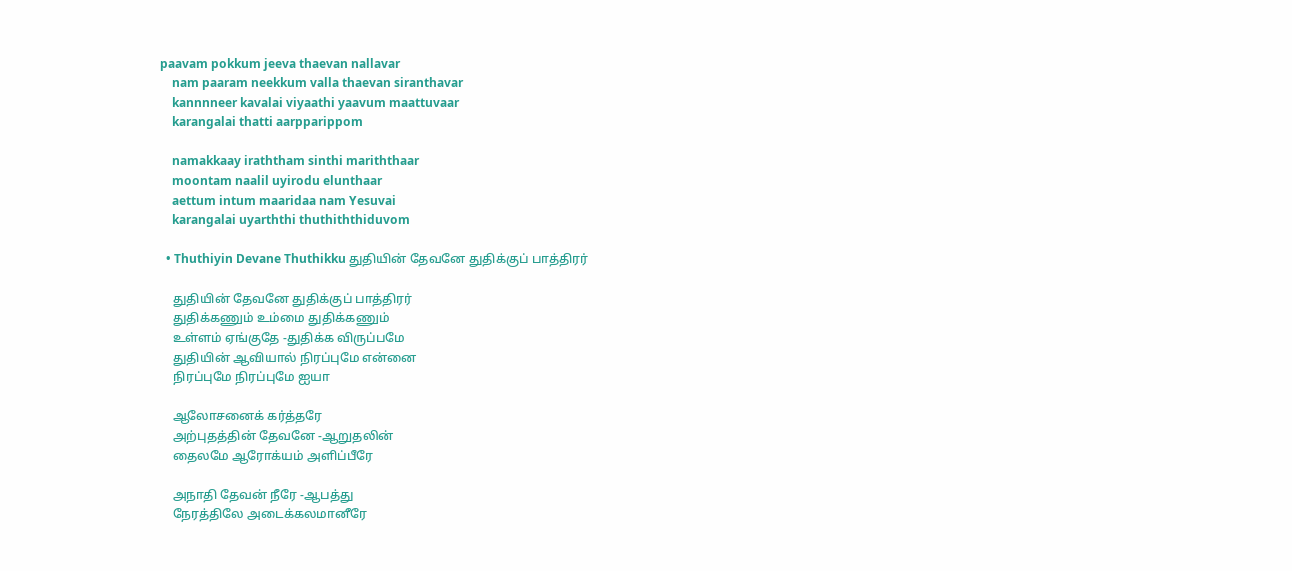paavam pokkum jeeva thaevan nallavar
    nam paaram neekkum valla thaevan siranthavar
    kannnneer kavalai viyaathi yaavum maattuvaar
    karangalai thatti aarpparippom

    namakkaay iraththam sinthi mariththaar
    moontam naalil uyirodu elunthaar
    aettum intum maaridaa nam Yesuvai
    karangalai uyarththi thuthiththiduvom

  • Thuthiyin Devane Thuthikku துதியின் தேவனே துதிக்குப் பாத்திரர்

    துதியின் தேவனே துதிக்குப் பாத்திரர்
    துதிக்கணும் உம்மை துதிக்கணும்
    உள்ளம் ஏங்குதே -துதிக்க விருப்பமே
    துதியின் ஆவியால் நிரப்புமே என்னை
    நிரப்புமே நிரப்புமே ஐயா

    ஆலோசனைக் கர்த்தரே
    அற்புதத்தின் தேவனே -ஆறுதலின்
    தைலமே ஆரோக்யம் அளிப்பீரே

    அநாதி தேவன் நீரே -ஆபத்து
    நேரத்திலே அடைக்கலமானீரே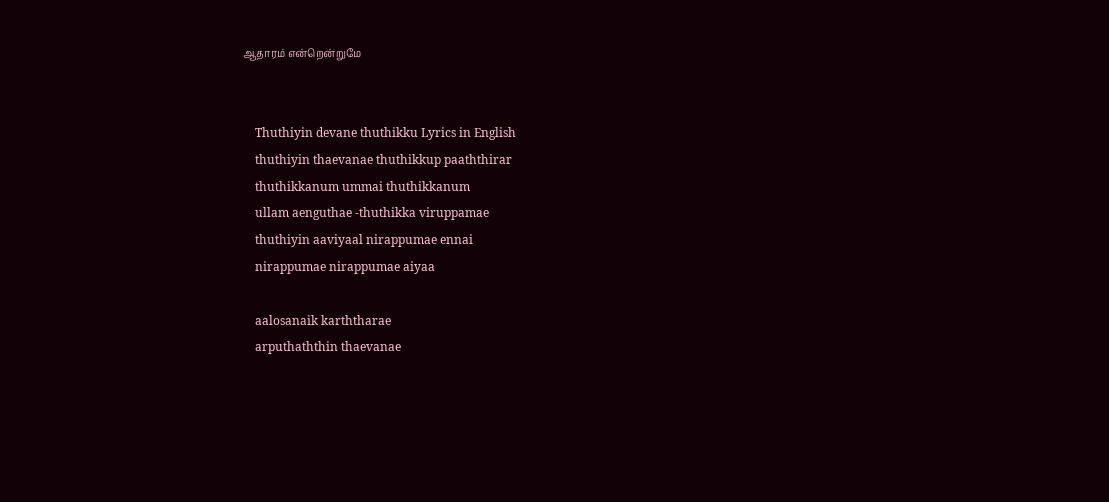ஆதாரம் என்றென்றுமே


    Thuthiyin devane thuthikku Lyrics in English
    thuthiyin thaevanae thuthikkup paaththirar
    thuthikkanum ummai thuthikkanum
    ullam aenguthae -thuthikka viruppamae
    thuthiyin aaviyaal nirappumae ennai
    nirappumae nirappumae aiyaa

    aalosanaik karththarae
    arputhaththin thaevanae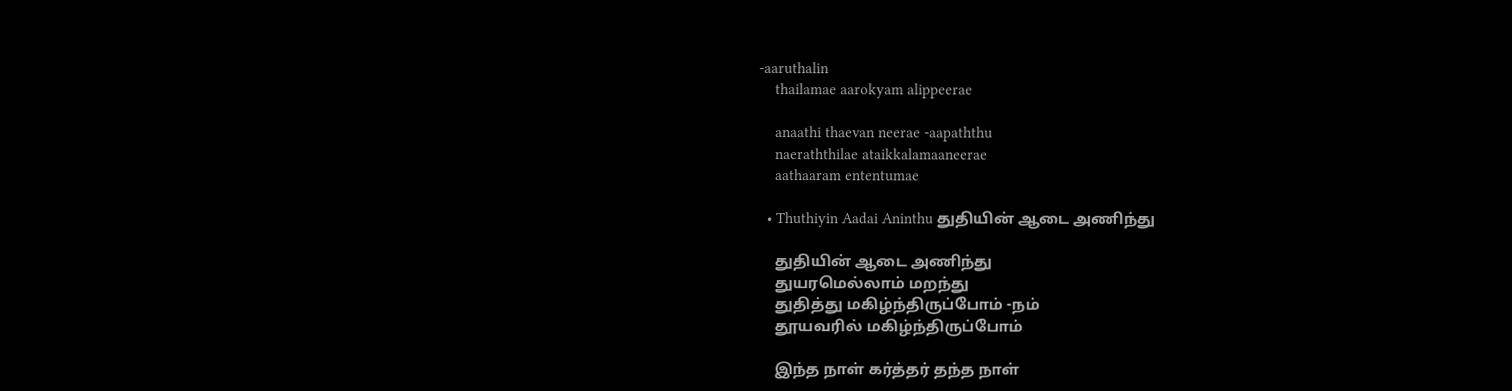-aaruthalin
    thailamae aarokyam alippeerae

    anaathi thaevan neerae -aapaththu
    naeraththilae ataikkalamaaneerae
    aathaaram ententumae

  • Thuthiyin Aadai Aninthu துதியின் ஆடை அணிந்து

    துதியின் ஆடை அணிந்து
    துயரமெல்லாம் மறந்து
    துதித்து மகிழ்ந்திருப்போம் -நம்
    தூயவரில் மகிழ்ந்திருப்போம்

    இந்த நாள் கர்த்தர் தந்த நாள்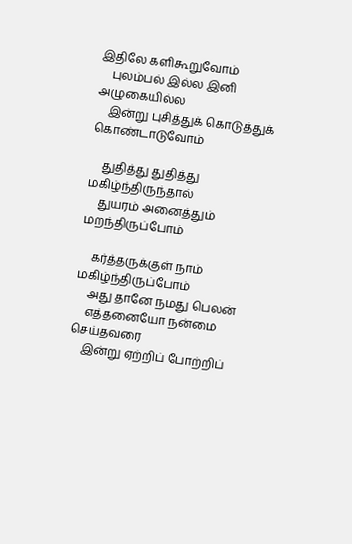இதிலே களிகூறுவோம்
    புலம்பல் இல்ல இனி அழுகையில்ல
    இன்று புசித்துக் கொடுத்துக் கொண்டாடுவோம்

    துதித்து துதித்து மகிழ்ந்திருந்தால்
    துயரம் அனைத்தும் மறந்திருப்போம்

    கர்த்தருக்குள் நாம் மகிழ்ந்திருப்போம்
    அது தானே நமது பெலன்
    எத்தனையோ நன்மை செய்தவரை
    இன்று ஏற்றிப் போற்றிப்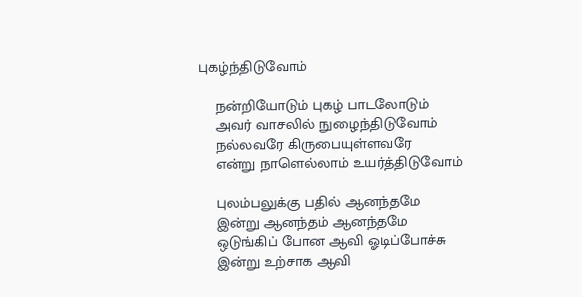புகழ்ந்திடுவோம்

    நன்றியோடும் புகழ் பாடலோடும்
    அவர் வாசலில் நுழைந்திடுவோம்
    நல்லவரே கிருபையுள்ளவரே
    என்று நாளெல்லாம் உயர்த்திடுவோம்

    புலம்பலுக்கு பதில் ஆனந்தமே
    இன்று ஆனந்தம் ஆனந்தமே
    ஒடுங்கிப் போன ஆவி ஓடிப்போச்சு
    இன்று உற்சாக ஆவி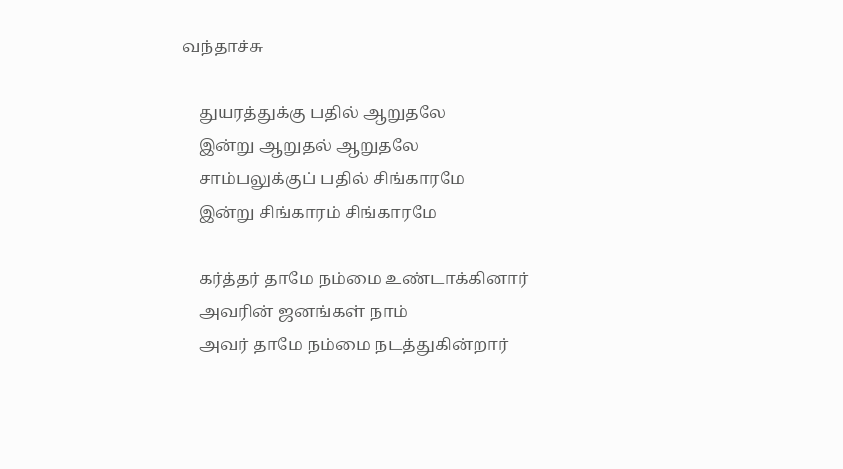வந்தாச்சு

    துயரத்துக்கு பதில் ஆறுதலே
    இன்று ஆறுதல் ஆறுதலே
    சாம்பலுக்குப் பதில் சிங்காரமே
    இன்று சிங்காரம் சிங்காரமே

    கர்த்தர் தாமே நம்மை உண்டாக்கினார்
    அவரின் ஜனங்கள் நாம்
    அவர் தாமே நம்மை நடத்துகின்றார்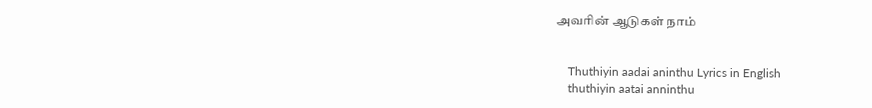அவரின் ஆடுகள் நாம்


    Thuthiyin aadai aninthu Lyrics in English
    thuthiyin aatai anninthu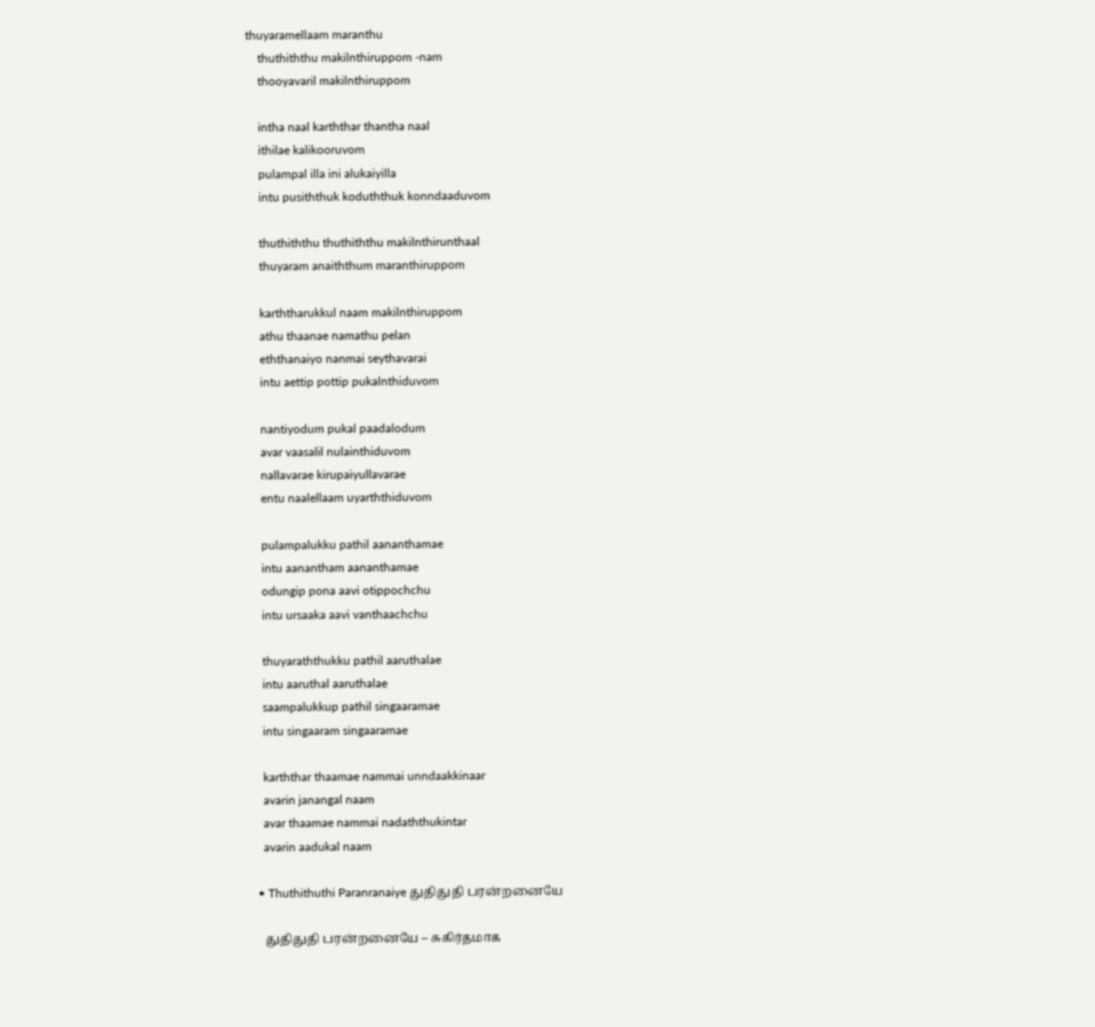thuyaramellaam maranthu
    thuthiththu makilnthiruppom -nam
    thooyavaril makilnthiruppom

    intha naal karththar thantha naal
    ithilae kalikooruvom
    pulampal illa ini alukaiyilla
    intu pusiththuk koduththuk konndaaduvom

    thuthiththu thuthiththu makilnthirunthaal
    thuyaram anaiththum maranthiruppom

    karththarukkul naam makilnthiruppom
    athu thaanae namathu pelan
    eththanaiyo nanmai seythavarai
    intu aettip pottip pukalnthiduvom

    nantiyodum pukal paadalodum
    avar vaasalil nulainthiduvom
    nallavarae kirupaiyullavarae
    entu naalellaam uyarththiduvom

    pulampalukku pathil aananthamae
    intu aanantham aananthamae
    odungip pona aavi otippochchu
    intu ursaaka aavi vanthaachchu

    thuyaraththukku pathil aaruthalae
    intu aaruthal aaruthalae
    saampalukkup pathil singaaramae
    intu singaaram singaaramae

    karththar thaamae nammai unndaakkinaar
    avarin janangal naam
    avar thaamae nammai nadaththukintar
    avarin aadukal naam

  • Thuthithuthi Paranranaiye துதிதுதி பரன்றனையே

    துதிதுதி பரன்றனையே – சுகிர்தமாக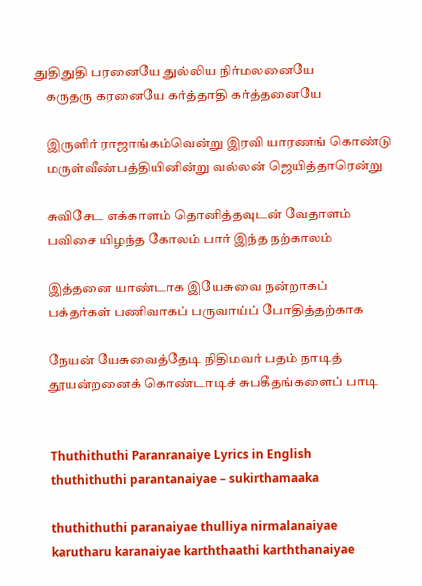துதிதுதி பரனையே துல்லிய நிர்மலனையே
    கருதரு கரனையே கர்த்தாதி கர்த்தனையே

    இருளிர் ராஜாங்கம்வென்று இரவி யாரணங் கொண்டு
    மருள்வீண்பத்தியினின்று வல்லன் ஜெயித்தாரென்று

    சுவிசேட எக்காளம் தொனித்தவுடன் வேதாளம்
    பவிசை யிழந்த கோலம் பார் இந்த நற்காலம்

    இத்தனை யாண்டாக இயேசுவை நன்றாகப்
    பக்தர்கள் பணிவாகப் பருவாய்ப் போதித்தற்காக

    நேயன் யேசுவைத்தேடி நிதிமவர் பதம் நாடித்
    தூயன்றனைக் கொண்டாடிச் சுபகீதங்களைப் பாடி


    Thuthithuthi Paranranaiye Lyrics in English
    thuthithuthi parantanaiyae – sukirthamaaka

    thuthithuthi paranaiyae thulliya nirmalanaiyae
    karutharu karanaiyae karththaathi karththanaiyae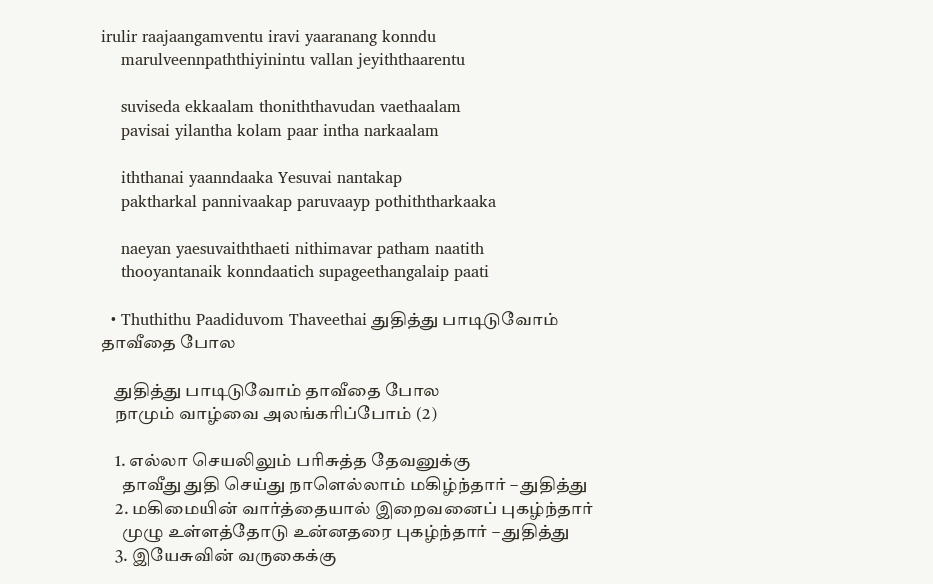irulir raajaangamventu iravi yaaranang konndu
    marulveennpaththiyinintu vallan jeyiththaarentu

    suviseda ekkaalam thoniththavudan vaethaalam
    pavisai yilantha kolam paar intha narkaalam

    iththanai yaanndaaka Yesuvai nantakap
    paktharkal pannivaakap paruvaayp pothiththarkaaka

    naeyan yaesuvaiththaeti nithimavar patham naatith
    thooyantanaik konndaatich supageethangalaip paati

  • Thuthithu Paadiduvom Thaveethai துதித்து பாடிடுவோம் தாவீதை போல

    துதித்து பாடிடுவோம் தாவீதை போல
    நாமும் வாழ்வை அலங்கரிப்போம் (2)

    1. எல்லா செயலிலும் பரிசுத்த தேவனுக்கு
      தாவீது துதி செய்து நாளெல்லாம் மகிழ்ந்தார் – துதித்து
    2. மகிமையின் வார்த்தையால் இறைவனைப் புகழ்ந்தார்
      முழு உள்ளத்தோடு உன்னதரை புகழ்ந்தார் – துதித்து
    3. இயேசுவின் வருகைக்கு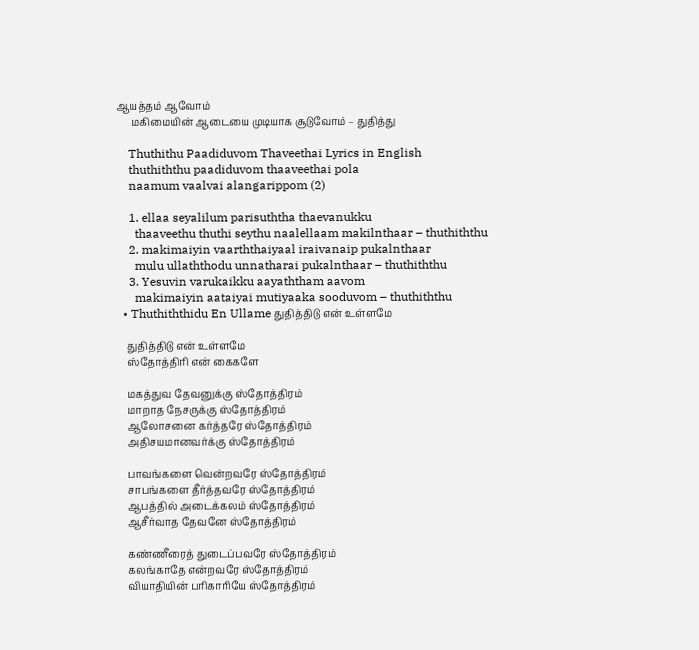ஆயத்தம் ஆவோம்
      மகிமையின் ஆடையை முடியாக சூடுவோம் – துதித்து

    Thuthithu Paadiduvom Thaveethai Lyrics in English
    thuthiththu paadiduvom thaaveethai pola
    naamum vaalvai alangarippom (2)

    1. ellaa seyalilum parisuththa thaevanukku
      thaaveethu thuthi seythu naalellaam makilnthaar – thuthiththu
    2. makimaiyin vaarththaiyaal iraivanaip pukalnthaar
      mulu ullaththodu unnatharai pukalnthaar – thuthiththu
    3. Yesuvin varukaikku aayaththam aavom
      makimaiyin aataiyai mutiyaaka sooduvom – thuthiththu
  • Thuthiththidu En Ullame துதித்திடு என் உள்ளமே

    துதித்திடு என் உள்ளமே
    ஸ்தோத்திரி என் கைகளே

    மகத்துவ தேவனுக்கு ஸ்தோத்திரம்
    மாறாத நேசருக்கு ஸ்தோத்திரம்
    ஆலோசனை கர்த்தரே ஸ்தோத்திரம்
    அதிசயமானவர்க்கு ஸ்தோத்திரம்

    பாவங்களை வென்றவரே ஸ்தோத்திரம்
    சாபங்களை தீர்த்தவரே ஸ்தோத்திரம்
    ஆபத்தில் அடைக்கலம் ஸ்தோத்திரம்
    ஆசீர்வாத தேவனே ஸ்தோத்திரம்

    கண்ணீரைத் துடைப்பவரே ஸ்தோத்திரம்
    கலங்காதே என்றவரே ஸ்தோத்திரம்
    வியாதியின் பரிகாரியே ஸ்தோத்திரம்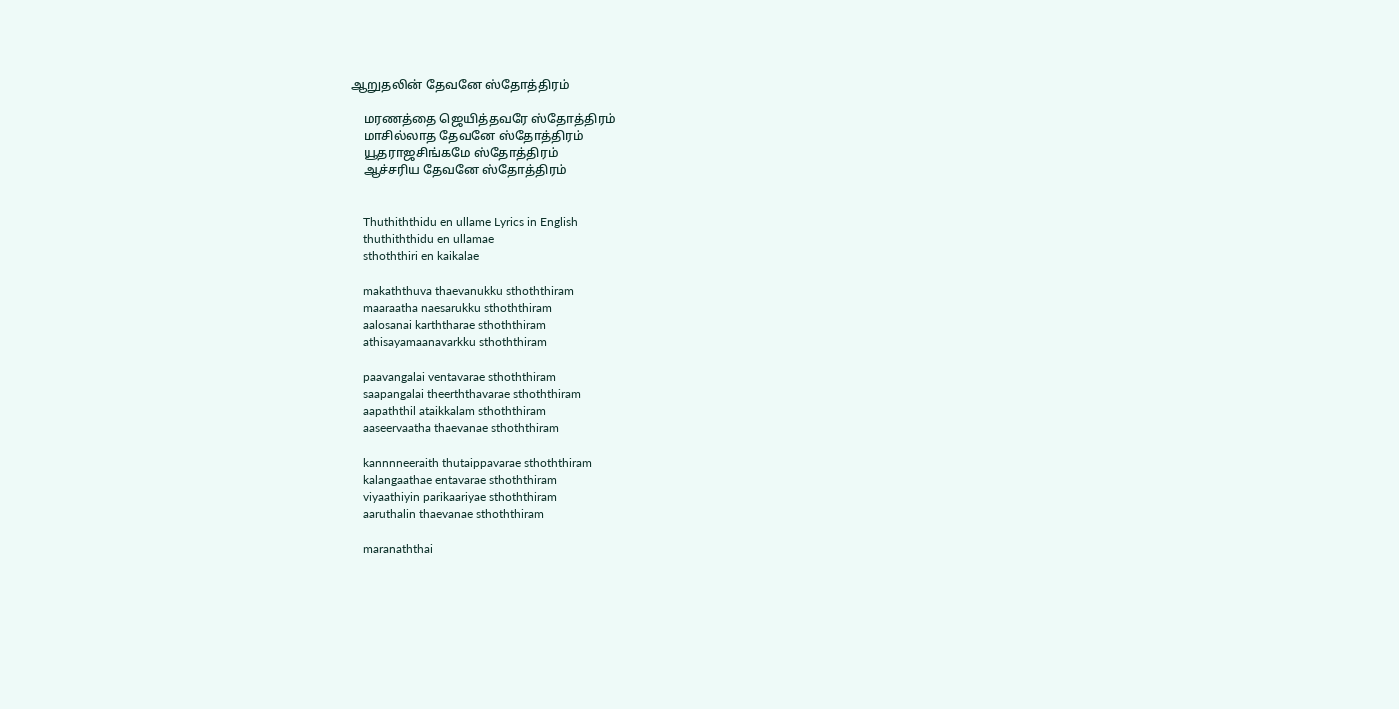ஆறுதலின் தேவனே ஸ்தோத்திரம்

    மரணத்தை ஜெயித்தவரே ஸ்தோத்திரம்
    மாசில்லாத தேவனே ஸ்தோத்திரம்
    யூதராஜசிங்கமே ஸ்தோத்திரம்
    ஆச்சரிய தேவனே ஸ்தோத்திரம்


    Thuthiththidu en ullame Lyrics in English
    thuthiththidu en ullamae
    sthoththiri en kaikalae

    makaththuva thaevanukku sthoththiram
    maaraatha naesarukku sthoththiram
    aalosanai karththarae sthoththiram
    athisayamaanavarkku sthoththiram

    paavangalai ventavarae sthoththiram
    saapangalai theerththavarae sthoththiram
    aapaththil ataikkalam sthoththiram
    aaseervaatha thaevanae sthoththiram

    kannnneeraith thutaippavarae sthoththiram
    kalangaathae entavarae sthoththiram
    viyaathiyin parikaariyae sthoththiram
    aaruthalin thaevanae sthoththiram

    maranaththai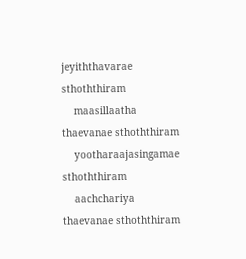jeyiththavarae sthoththiram
    maasillaatha thaevanae sthoththiram
    yootharaajasingamae sthoththiram
    aachchariya thaevanae sthoththiram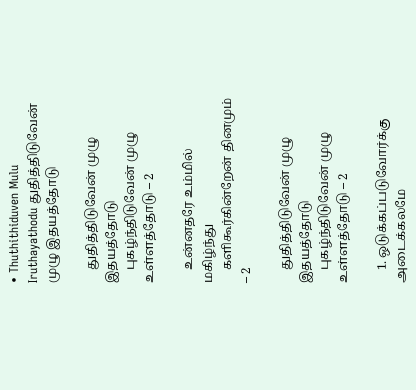• Thuthithiduven Mulu Iruthayathodu துதித்திடுவேன் முழு இதயத்தோடு

    துதித்திடுவேன் முழு இதயத்தோடு
    புகழ்ந்திடுவேன் முழு உள்ளத்தோடு – 2

    உன்னதரே உம்மில் மகிழ்ந்து
    களிகூர்கின்றேன் தினமும் – 2

    துதித்திடுவேன் முழு இதயத்தோடு
    புகழ்ந்திடுவேன் முழு உள்ளத்தோடு – 2

    1. ஒடுக்கப்படுவோர்க்கு அடைக்கலமே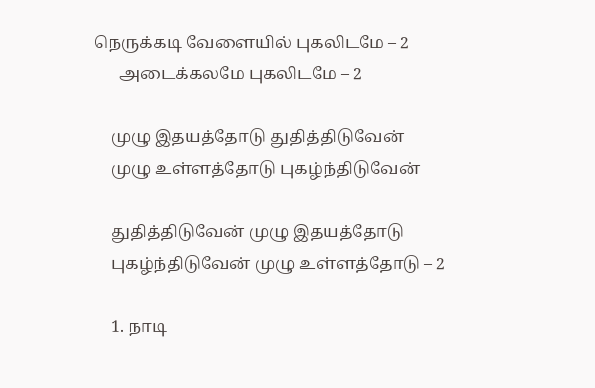நெருக்கடி வேளையில் புகலிடமே – 2
      அடைக்கலமே புகலிடமே – 2

    முழு இதயத்தோடு துதித்திடுவேன்
    முழு உள்ளத்தோடு புகழ்ந்திடுவேன்

    துதித்திடுவேன் முழு இதயத்தோடு
    புகழ்ந்திடுவேன் முழு உள்ளத்தோடு – 2

    1. நாடி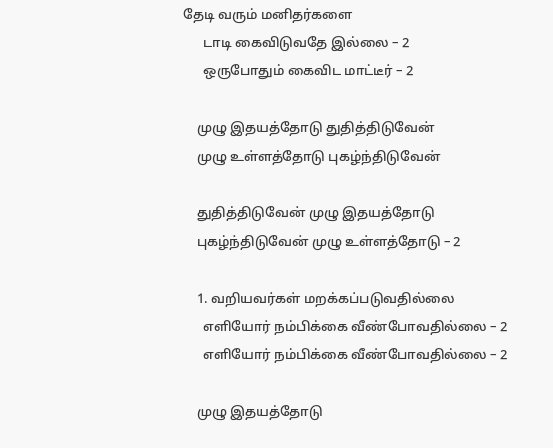தேடி வரும் மனிதர்களை
      டாடி கைவிடுவதே இல்லை – 2
      ஒருபோதும் கைவிட மாட்டீர் – 2

    முழு இதயத்தோடு துதித்திடுவேன்
    முழு உள்ளத்தோடு புகழ்ந்திடுவேன்

    துதித்திடுவேன் முழு இதயத்தோடு
    புகழ்ந்திடுவேன் முழு உள்ளத்தோடு – 2

    1. வறியவர்கள் மறக்கப்படுவதில்லை
      எளியோர் நம்பிக்கை வீண்போவதில்லை – 2
      எளியோர் நம்பிக்கை வீண்போவதில்லை – 2

    முழு இதயத்தோடு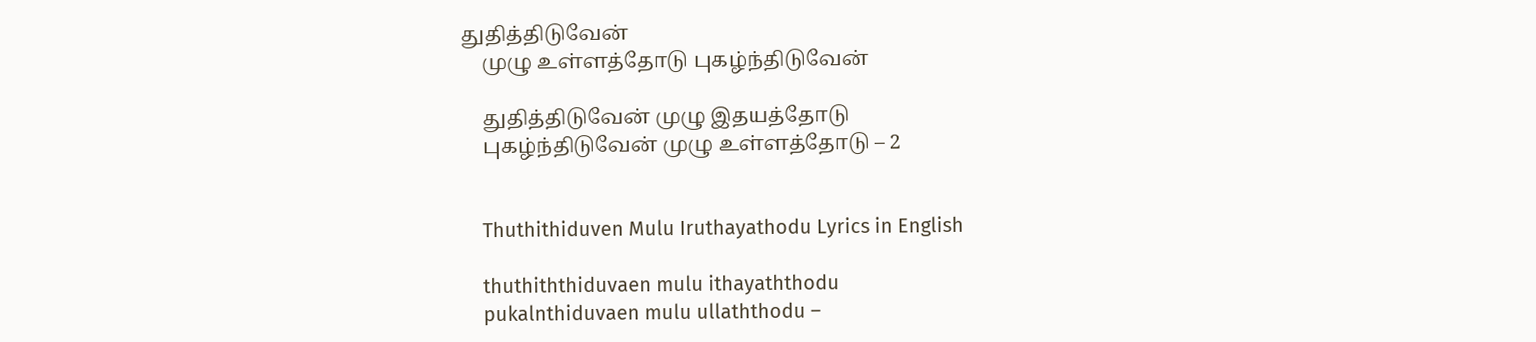துதித்திடுவேன்
    முழு உள்ளத்தோடு புகழ்ந்திடுவேன்

    துதித்திடுவேன் முழு இதயத்தோடு
    புகழ்ந்திடுவேன் முழு உள்ளத்தோடு – 2


    Thuthithiduven Mulu Iruthayathodu Lyrics in English

    thuthiththiduvaen mulu ithayaththodu
    pukalnthiduvaen mulu ullaththodu –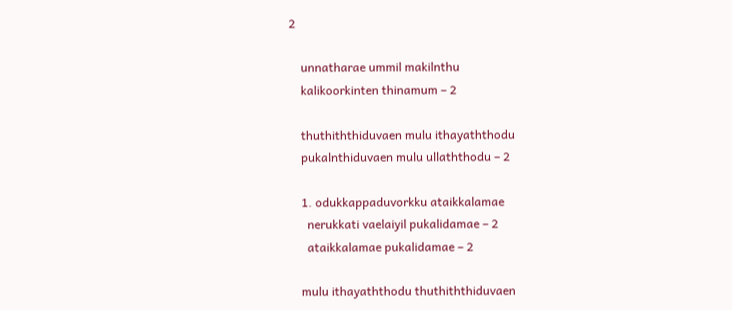2

    unnatharae ummil makilnthu
    kalikoorkinten thinamum – 2

    thuthiththiduvaen mulu ithayaththodu
    pukalnthiduvaen mulu ullaththodu – 2

    1. odukkappaduvorkku ataikkalamae
      nerukkati vaelaiyil pukalidamae – 2
      ataikkalamae pukalidamae – 2

    mulu ithayaththodu thuthiththiduvaen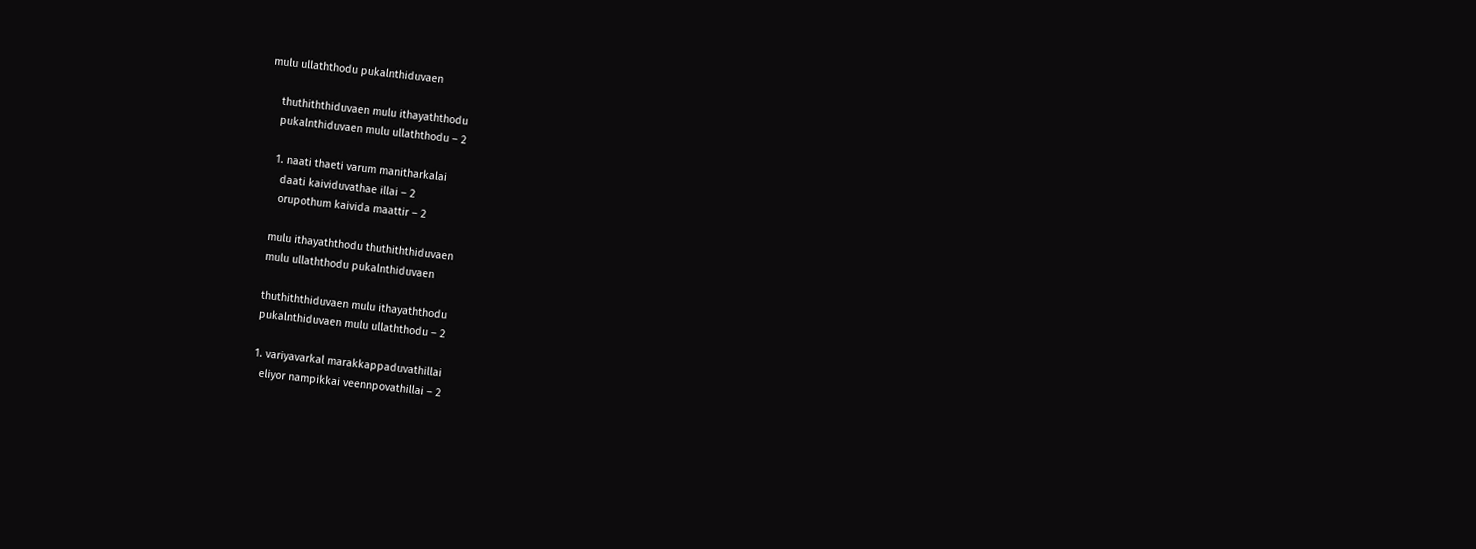mulu ullaththodu pukalnthiduvaen

    thuthiththiduvaen mulu ithayaththodu
    pukalnthiduvaen mulu ullaththodu – 2

    1. naati thaeti varum manitharkalai
      daati kaividuvathae illai – 2
      orupothum kaivida maattir – 2

    mulu ithayaththodu thuthiththiduvaen
    mulu ullaththodu pukalnthiduvaen

    thuthiththiduvaen mulu ithayaththodu
    pukalnthiduvaen mulu ullaththodu – 2

    1. variyavarkal marakkappaduvathillai
      eliyor nampikkai veennpovathillai – 2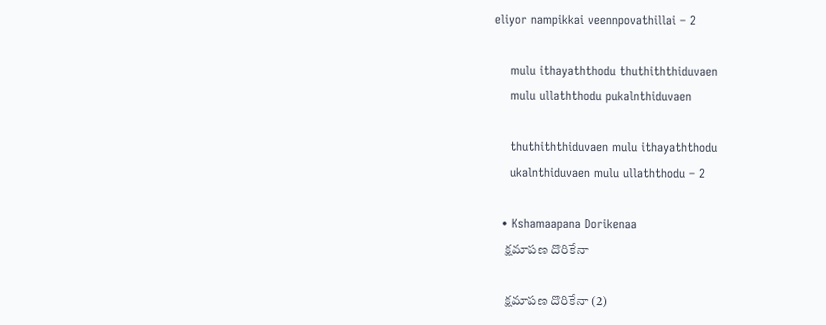eliyor nampikkai veennpovathillai – 2

    mulu ithayaththodu thuthiththiduvaen
    mulu ullaththodu pukalnthiduvaen

    thuthiththiduvaen mulu ithayaththodu
    ukalnthiduvaen mulu ullaththodu – 2

  • Kshamaapana Dorikenaa
    క్షమాపణ దొరికేనా

    క్షమాపణ దొరికేనా (2)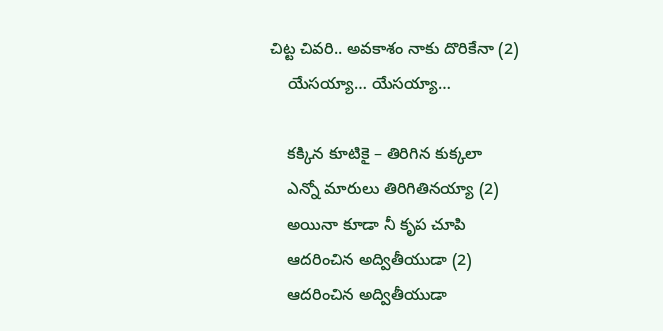చిట్ట చివరి.. అవకాశం నాకు దొరికేనా (2)
    యేసయ్యా… యేసయ్యా…

    కక్కిన కూటికై – తిరిగిన కుక్కలా
    ఎన్నో మారులు తిరిగితినయ్యా (2)
    అయినా కూడా నీ కృప చూపి
    ఆదరించిన అద్వితీయుడా (2)
    ఆదరించిన అద్వితీయుడా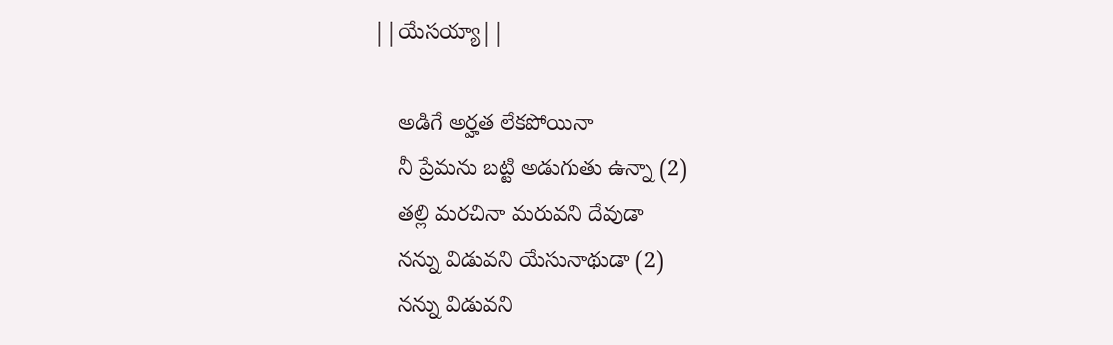||యేసయ్యా||

    అడిగే అర్హత లేకపోయినా
    నీ ప్రేమను బట్టి అడుగుతు ఉన్నా (2)
    తల్లి మరచినా మరువని దేవుడా
    నన్ను విడువని యేసునాథుడా (2)
    నన్ను విడువని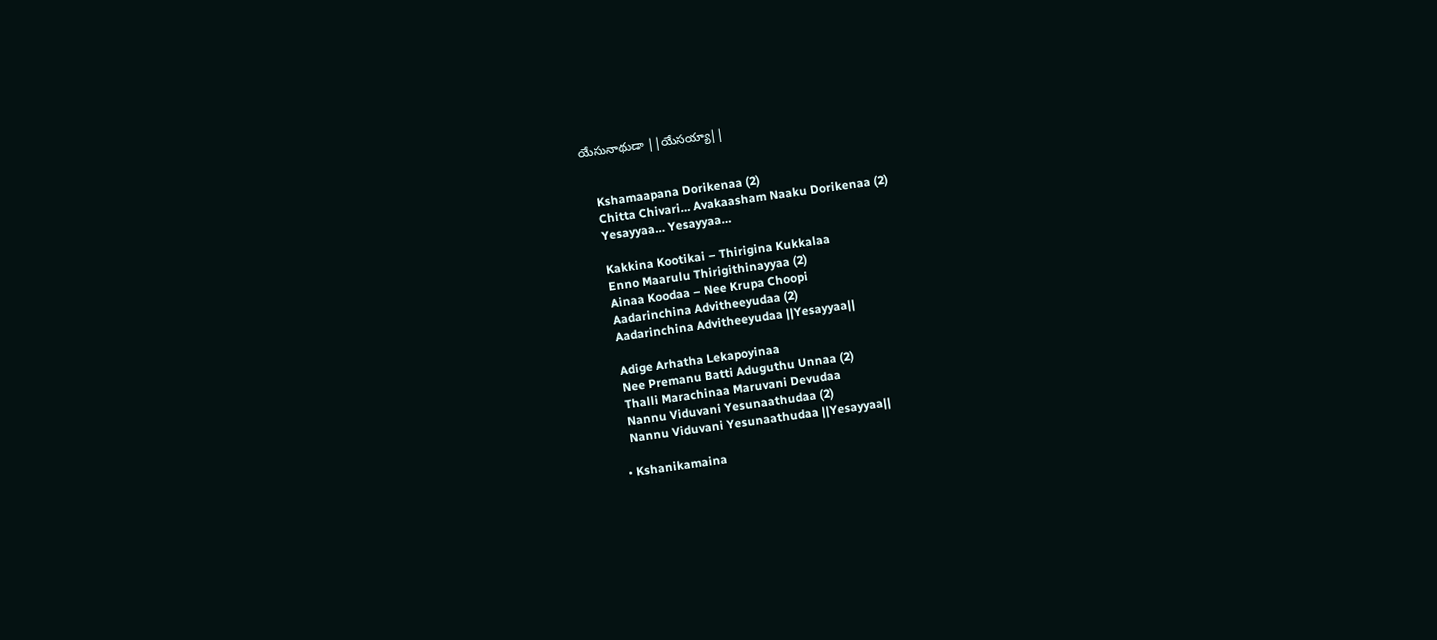యేసునాథుడా ||యేసయ్యా||


    Kshamaapana Dorikenaa (2)
    Chitta Chivari… Avakaasham Naaku Dorikenaa (2)
    Yesayyaa… Yesayyaa…

    Kakkina Kootikai – Thirigina Kukkalaa
    Enno Maarulu Thirigithinayyaa (2)
    Ainaa Koodaa – Nee Krupa Choopi
    Aadarinchina Advitheeyudaa (2)
    Aadarinchina Advitheeyudaa ||Yesayyaa||

    Adige Arhatha Lekapoyinaa
    Nee Premanu Batti Aduguthu Unnaa (2)
    Thalli Marachinaa Maruvani Devudaa
    Nannu Viduvani Yesunaathudaa (2)
    Nannu Viduvani Yesunaathudaa ||Yesayyaa||

  • Kshanikamaina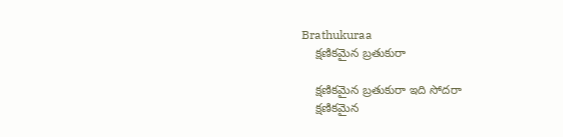Brathukuraa
    క్షణికమైన బ్రతుకురా

    క్షణికమైన బ్రతుకురా ఇది సోదరా
    క్షణికమైన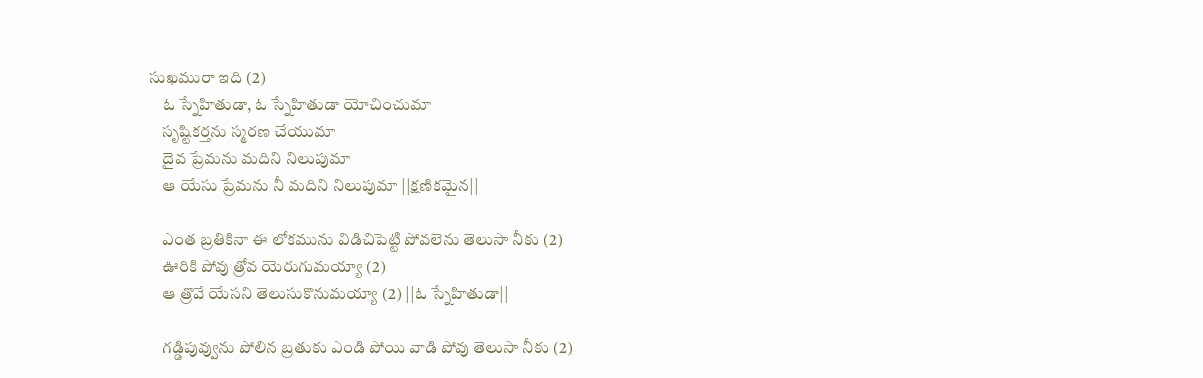సుఖమురా ఇది (2)
    ఓ స్నేహితుడా, ఓ స్నేహితుడా యోచించుమా
    సృష్టికర్తను స్మరణ చేయుమా
    దైవ ప్రేమను మదిని నిలుపుమా
    ఆ యేసు ప్రేమను నీ మదిని నిలుపుమా ||క్షణికమైన||

    ఎంత బ్రతికినా ఈ లోకమును విడిచిపెట్టి పోవలెను తెలుసా నీకు (2)
    ఊరికి పోవు త్రోవ యెరుగుమయ్యా (2)
    ఆ త్రొవే యేసని తెలుసుకొనుమయ్యా (2) ||ఓ స్నేహితుడా||

    గడ్డిపువ్వును పోలిన బ్రతుకు ఎండి పోయి వాడి పోవు తెలుసా నీకు (2)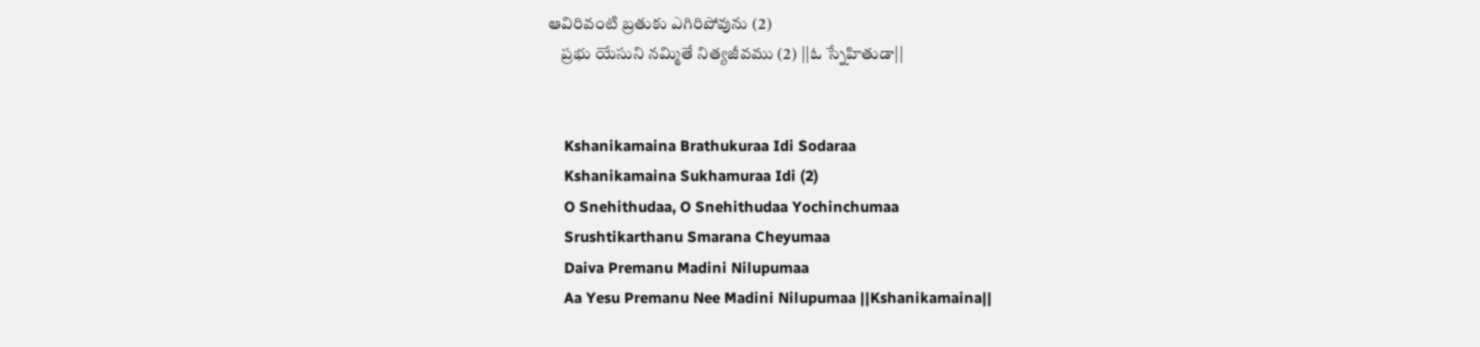ఆవిరివంటి బ్రతుకు ఎగిరిపోవును (2)
    ప్రభు యేసుని నమ్మితే నిత్యజీవము (2) ||ఓ స్నేహితుడా||


    Kshanikamaina Brathukuraa Idi Sodaraa
    Kshanikamaina Sukhamuraa Idi (2)
    O Snehithudaa, O Snehithudaa Yochinchumaa
    Srushtikarthanu Smarana Cheyumaa
    Daiva Premanu Madini Nilupumaa
    Aa Yesu Premanu Nee Madini Nilupumaa ||Kshanikamaina||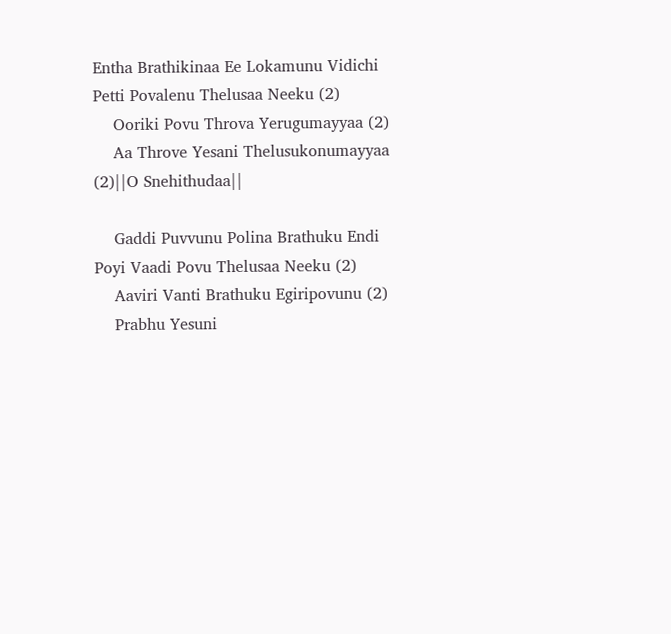Entha Brathikinaa Ee Lokamunu Vidichi Petti Povalenu Thelusaa Neeku (2)
    Ooriki Povu Throva Yerugumayyaa (2)
    Aa Throve Yesani Thelusukonumayyaa (2)||O Snehithudaa||

    Gaddi Puvvunu Polina Brathuku Endi Poyi Vaadi Povu Thelusaa Neeku (2)
    Aaviri Vanti Brathuku Egiripovunu (2)
    Prabhu Yesuni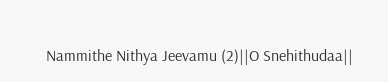Nammithe Nithya Jeevamu (2)||O Snehithudaa||